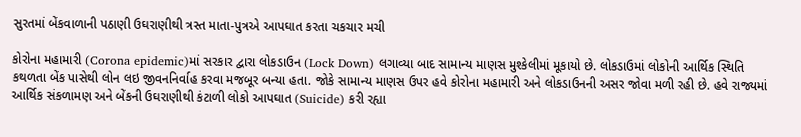સુરતમાં બેંકવાળાની પઠાણી ઉઘરાણીથી ત્રસ્ત માતા-પુત્રએ આપઘાત કરતા ચકચાર મચી

કોરોના મહામારી (Corona epidemic)માં સરકાર દ્વારા લોકડાઉન (Lock Down) લગાવ્યા બાદ સામાન્ય માણસ મુશ્કેલીમાં મૂકાયો છે. લોકડાઉમાં લોકોની આર્થિક સ્થિતિ કથળતા બેંક પાસેથી લોન લઇ જીવનનિર્વાહ કરવા મજબૂર બન્યા હતા. જોકે સામાન્ય માણસ ઉપર હવે કોરોના મહામારી અને લોકડાઉનની અસર જોવા મળી રહી છે. હવે રાજ્યમાં આર્થિક સંકળામણ અને બેંકની ઉઘરાણીથી કંટાળી લોકો આપઘાત (Suicide) કરી રહ્યા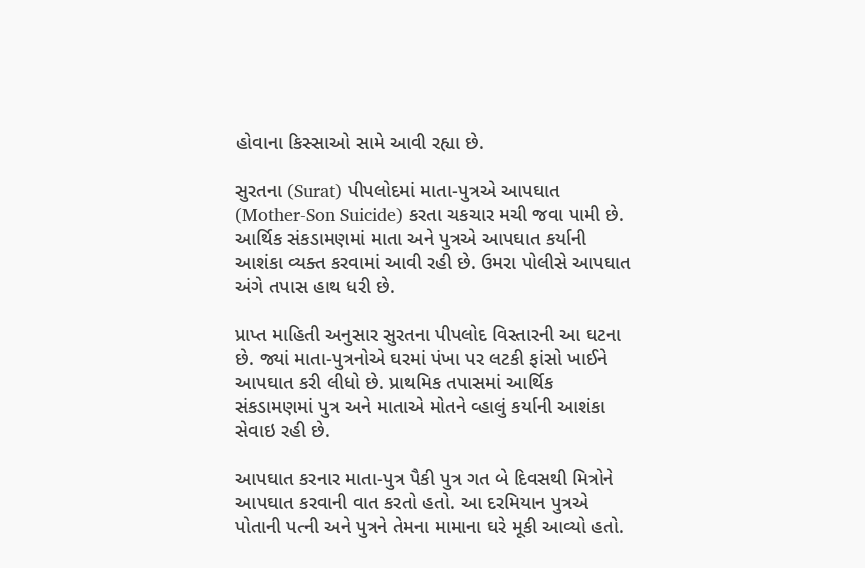હોવાના કિસ્સાઓ સામે આવી રહ્યા છે.

સુરતના (Surat) પીપલોદમાં માતા-પુત્રએ આપઘાત (Mother-Son Suicide) કરતા ચકચાર મચી જવા પામી છે. આર્થિક સંકડામણમાં માતા અને પુત્રએ આપઘાત કર્યાની આશંકા વ્યક્ત કરવામાં આવી રહી છે. ઉમરા પોલીસે આપઘાત અંગે તપાસ હાથ ધરી છે.

પ્રાપ્ત માહિતી અનુસાર સુરતના પીપલોદ વિસ્તારની આ ઘટના છે. જ્યાં માતા-પુત્રનોએ ઘરમાં પંખા પર લટકી ફાંસો ખાઈને આપઘાત કરી લીધો છે. પ્રાથમિક તપાસમાં આર્થિક સંકડામણમાં પુત્ર અને માતાએ મોતને વ્હાલું કર્યાની આશંકા સેવાઇ રહી છે.

આપઘાત કરનાર માતા-પુત્ર પૈકી પુત્ર ગત બે દિવસથી મિત્રોને આપઘાત કરવાની વાત કરતો હતો. આ દરમિયાન પુત્રએ પોતાની પત્ની અને પુત્રને તેમના મામાના ઘરે મૂકી આવ્યો હતો.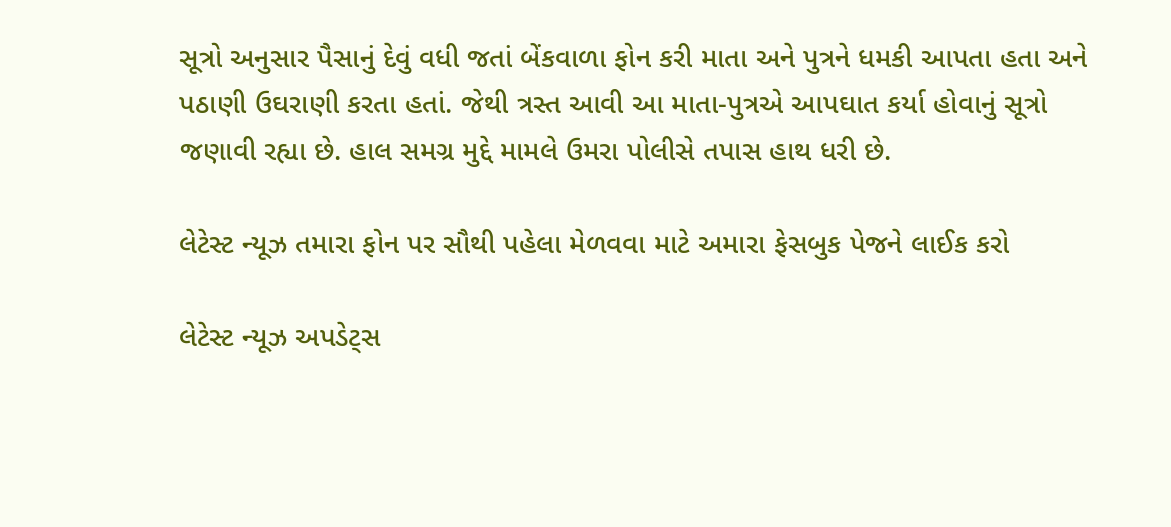સૂત્રો અનુસાર પૈસાનું દેવું વધી જતાં બેંકવાળા ફોન કરી માતા અને પુત્રને ધમકી આપતા હતા અને પઠાણી ઉઘરાણી કરતા હતાં. જેથી ત્રસ્ત આવી આ માતા-પુત્રએ આપઘાત કર્યા હોવાનું સૂત્રો જણાવી રહ્યા છે. હાલ સમગ્ર મુદ્દે મામલે ઉમરા પોલીસે તપાસ હાથ ધરી છે.

લેટેસ્ટ ન્યૂઝ તમારા ફોન પર સૌથી પહેલા મેળવવા માટે અમારા ફેસબુક પેજને લાઈક કરો

લેટેસ્ટ ન્યૂઝ અપડેટ્સ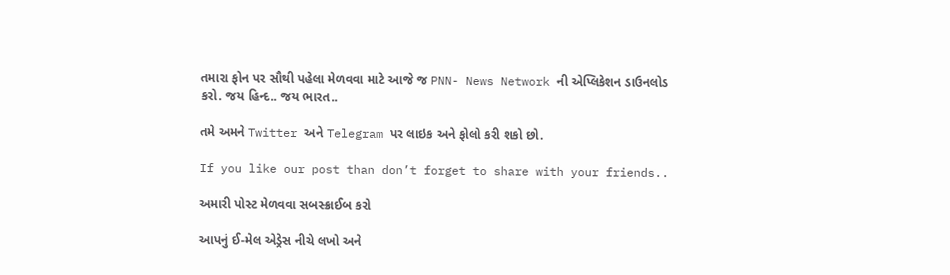તમારા ફોન પર સૌથી પહેલા મેળવવા માટે આજે જ PNN- News Network ની એપ્લિકેશન ડાઉનલોડ કરો. જય હિન્દ.. જય ભારત..

તમે અમને Twitter અને Telegram પર લાઇક અને ફોલો કરી શકો છો.

If you like our post than don’t forget to share with your friends..

અમારી પોસ્ટ મેળવવા સબસ્ક્રાઈબ કરો

આપનું ઈ-મેલ એડ્રેસ નીચે લખો અને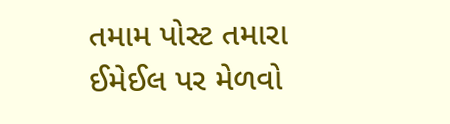તમામ પોસ્ટ તમારા ઈમેઈલ પર મેળવો